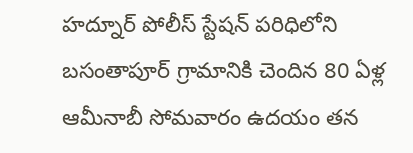హద్నూర్ పోలీస్ స్టేషన్ పరిధిలోని బసంతాపూర్ గ్రామానికి చెందిన 80 ఏళ్ల ఆమీనాబీ సోమవారం ఉదయం తన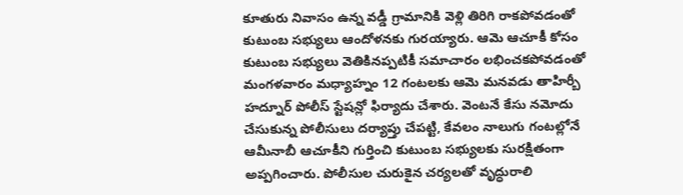కూతురు నివాసం ఉన్న వడ్డీ గ్రామానికి వెళ్లి తిరిగి రాకపోవడంతో కుటుంబ సభ్యులు ఆందోళనకు గురయ్యారు. ఆమె ఆచూకీ కోసం కుటుంబ సభ్యులు వెతికినప్పటికీ సమాచారం లభించకపోవడంతో మంగళవారం మధ్యాహ్నం 12 గంటలకు ఆమె మనవడు తాహిర్బీ హద్నూర్ పోలీస్ స్టేషన్లో ఫిర్యాదు చేశారు. వెంటనే కేసు నమోదు చేసుకున్న పోలీసులు దర్యాప్తు చేపట్టి, కేవలం నాలుగు గంటల్లోనే ఆమీనాబీ ఆచూకీని గుర్తించి కుటుంబ సభ్యులకు సురక్షితంగా అప్పగించారు. పోలీసుల చురుకైన చర్యలతో వృద్ధురాలి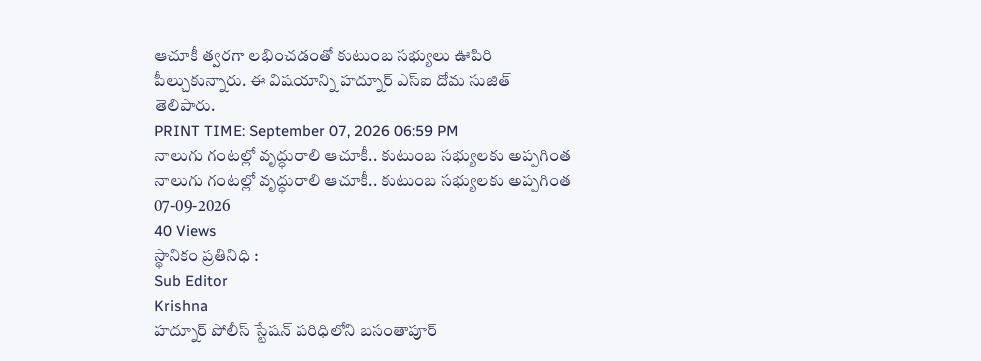ఆచూకీ త్వరగా లభించడంతో కుటుంబ సభ్యులు ఊపిరి పీల్చుకున్నారు. ఈ విషయాన్ని హద్నూర్ ఎస్ఐ దోమ సుజిత్ తెలిపారు.
PRINT TIME: September 07, 2026 06:59 PM
నాలుగు గంటల్లో వృద్ధురాలి ఆచూకీ.. కుటుంబ సభ్యులకు అప్పగింత
నాలుగు గంటల్లో వృద్ధురాలి ఆచూకీ.. కుటుంబ సభ్యులకు అప్పగింత
07-09-2026
40 Views
స్థానికం ప్రతినిధి :
Sub Editor
Krishna
హద్నూర్ పోలీస్ స్టేషన్ పరిధిలోని బసంతాపూర్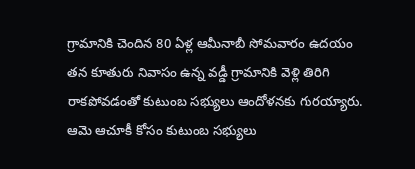గ్రామానికి చెందిన 80 ఏళ్ల ఆమీనాబీ సోమవారం ఉదయం తన కూతురు నివాసం ఉన్న వడ్డీ గ్రామానికి వెళ్లి తిరిగి రాకపోవడంతో కుటుంబ సభ్యులు ఆందోళనకు గురయ్యారు. ఆమె ఆచూకీ కోసం కుటుంబ సభ్యులు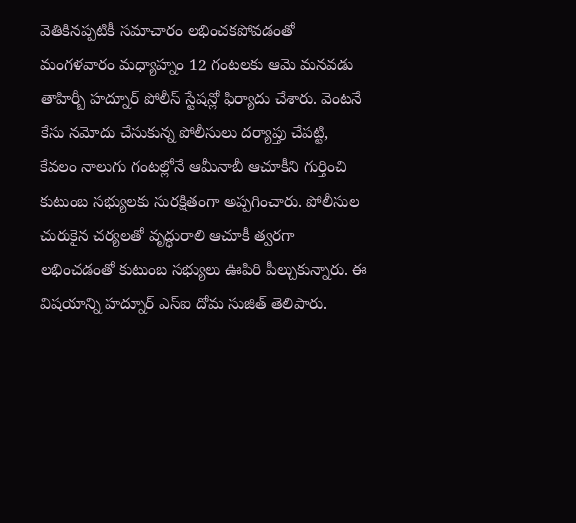వెతికినప్పటికీ సమాచారం లభించకపోవడంతో మంగళవారం మధ్యాహ్నం 12 గంటలకు ఆమె మనవడు తాహిర్బీ హద్నూర్ పోలీస్ స్టేషన్లో ఫిర్యాదు చేశారు. వెంటనే కేసు నమోదు చేసుకున్న పోలీసులు దర్యాప్తు చేపట్టి, కేవలం నాలుగు గంటల్లోనే ఆమీనాబీ ఆచూకీని గుర్తించి కుటుంబ సభ్యులకు సురక్షితంగా అప్పగించారు. పోలీసుల చురుకైన చర్యలతో వృద్ధురాలి ఆచూకీ త్వరగా లభించడంతో కుటుంబ సభ్యులు ఊపిరి పీల్చుకున్నారు. ఈ విషయాన్ని హద్నూర్ ఎస్ఐ దోమ సుజిత్ తెలిపారు.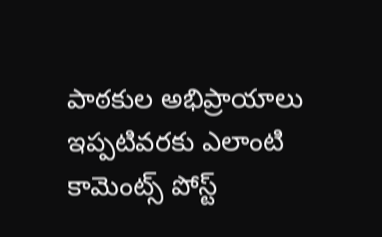పాఠకుల అభిప్రాయాలు
ఇప్పటివరకు ఎలాంటి కామెంట్స్ పోస్ట్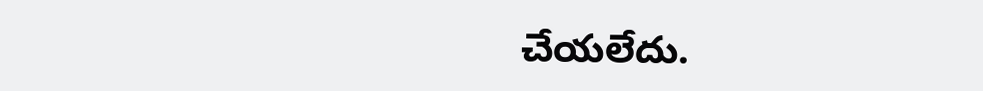చేయలేదు.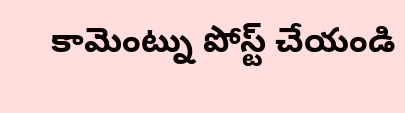కామెంట్ను పోస్ట్ చేయండి